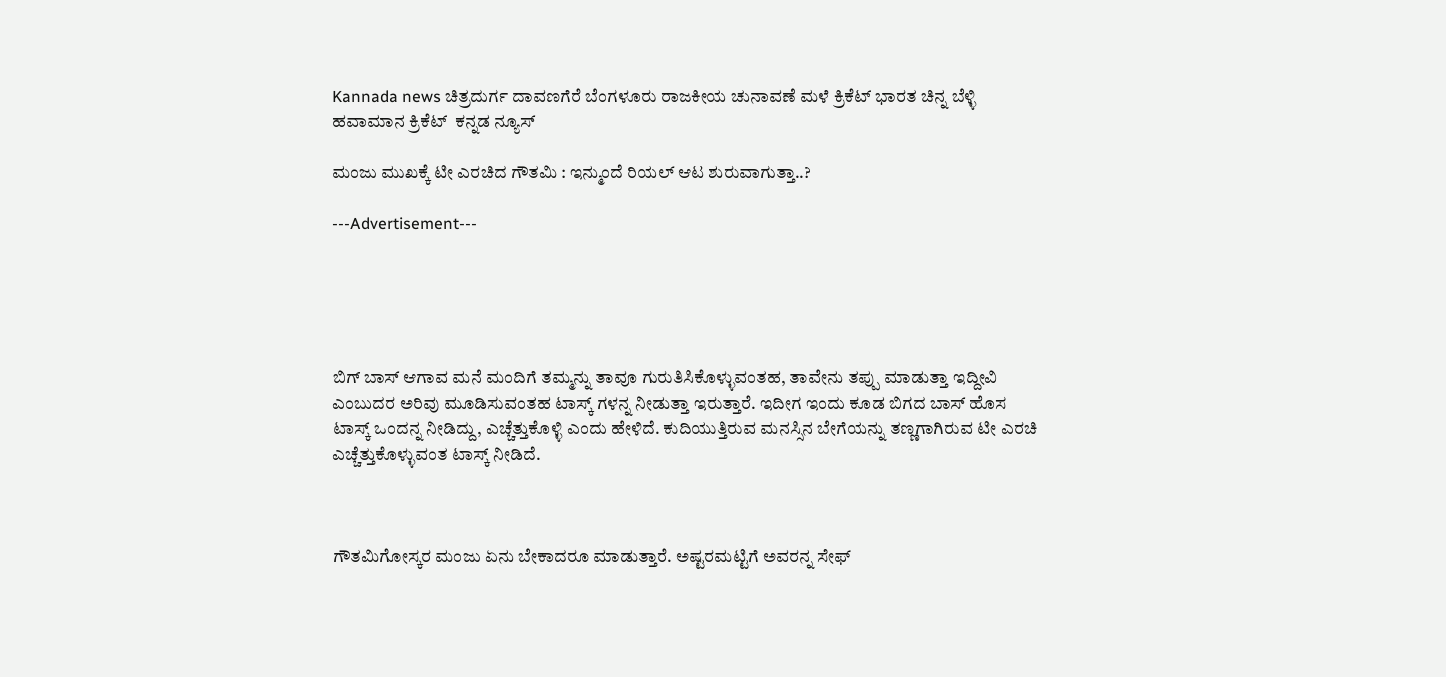Kannada news ಚಿತ್ರದುರ್ಗ ದಾವಣಗೆರೆ ಬೆಂಗಳೂರು ರಾಜಕೀಯ ಚುನಾವಣೆ ಮಳೆ ಕ್ರಿಕೆಟ್ ಭಾರತ ಚಿನ್ನ ಬೆಳ್ಳಿ ಹವಾಮಾನ ಕ್ರಿಕೆಟ್  ಕನ್ನಡ ನ್ಯೂಸ್

ಮಂಜು ಮುಖಕ್ಕೆ ಟೀ ಎರಚಿದ ಗೌತಮಿ : ಇನ್ಮುಂದೆ ರಿಯಲ್ ಆಟ ಶುರುವಾಗುತ್ತಾ..?

---Advertisement---





ಬಿಗ್ ಬಾಸ್ ಆಗಾವ ಮನೆ ಮಂದಿಗೆ ತಮ್ಮನ್ನು ತಾವೂ ಗುರುತಿಸಿಕೊಳ್ಳುವಂತಹ, ತಾವೇನು ತಪ್ಪು ಮಾಡುತ್ತಾ ಇದ್ದೀವಿ ಎಂಬುದರ ಅರಿವು ಮೂಡಿಸುವಂತಹ ಟಾಸ್ಕ್ ಗಳನ್ನ ನೀಡುತ್ತಾ ಇರುತ್ತಾರೆ. ಇದೀಗ ಇಂದು ಕೂಡ ಬಿಗದ ಬಾಸ್ ಹೊಸ ಟಾಸ್ಕ್ ಒಂದನ್ನ ನೀಡಿದ್ದು, ಎಚ್ಚೆತ್ತುಕೊಳ್ಳಿ ಎಂದು ಹೇಳಿದೆ. ಕುದಿಯುತ್ತಿರುವ ಮನಸ್ಸಿನ ಬೇಗೆಯನ್ನು ತಣ್ಣಗಾಗಿರುವ ಟೀ ಎರಚಿ ಎಚ್ಚೆತ್ತುಕೊಳ್ಳುವಂತ ಟಾಸ್ಕ್ ನೀಡಿದೆ.



ಗೌತಮಿಗೋಸ್ಕರ ಮಂಜು ಏನು ಬೇಕಾದರೂ ಮಾಡುತ್ತಾರೆ. ಅಷ್ಟರಮಟ್ಟಿಗೆ ಅವರನ್ನ ಸೇಫ್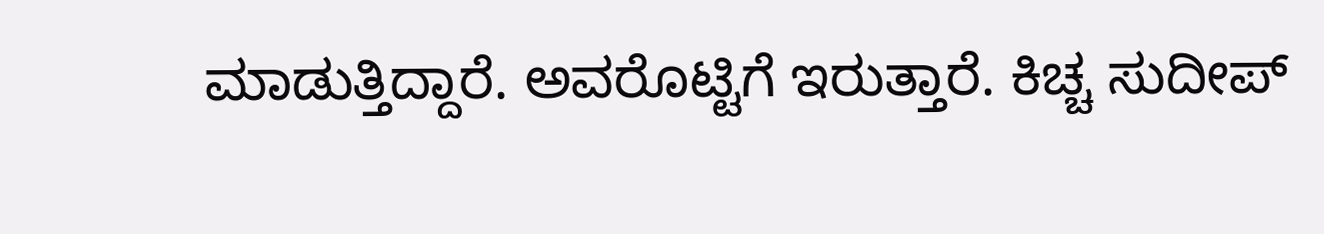ಮಾಡುತ್ತಿದ್ದಾರೆ. ಅವರೊಟ್ಟಿಗೆ ಇರುತ್ತಾರೆ. ಕಿಚ್ಚ ಸುದೀಪ್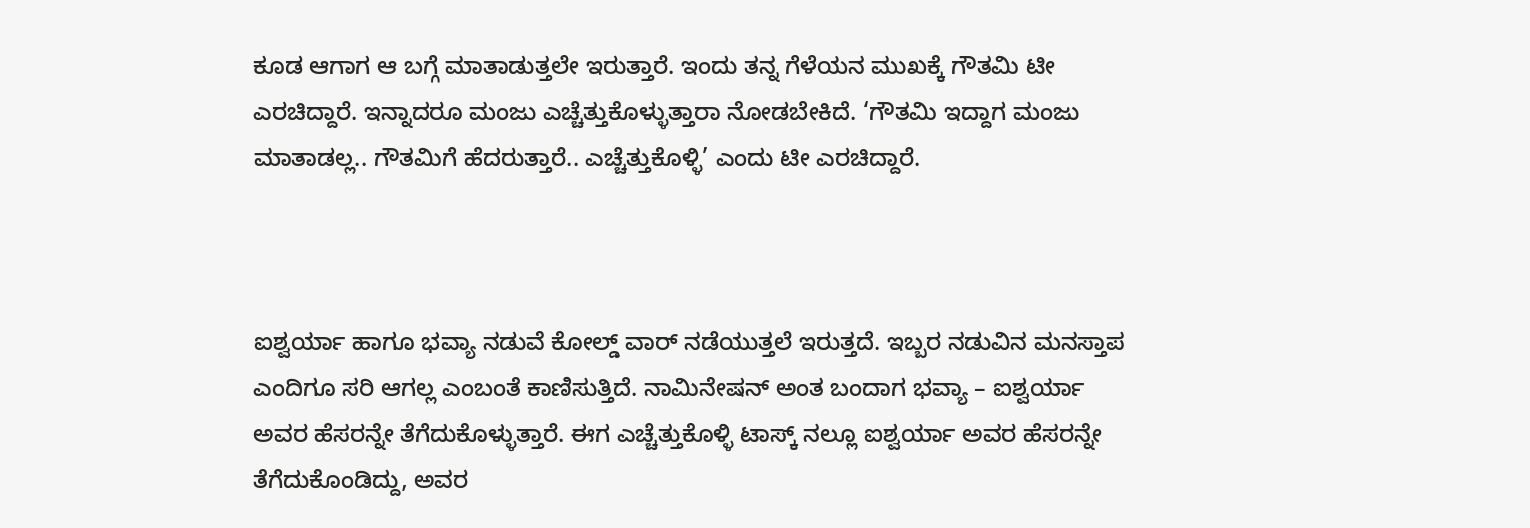ಕೂಡ ಆಗಾಗ ಆ ಬಗ್ಗೆ ಮಾತಾಡುತ್ತಲೇ ಇರುತ್ತಾರೆ. ಇಂದು ತನ್ನ ಗೆಳೆಯನ ಮುಖಕ್ಕೆ ಗೌತಮಿ ಟೀ ಎರಚಿದ್ದಾರೆ. ಇನ್ನಾದರೂ ಮಂಜು ಎಚ್ಚೆತ್ತುಕೊಳ್ಳುತ್ತಾರಾ ನೋಡಬೇಕಿದೆ. ‘ಗೌತಮಿ ಇದ್ದಾಗ ಮಂಜು ಮಾತಾಡಲ್ಲ.. ಗೌತಮಿಗೆ ಹೆದರುತ್ತಾರೆ.. ಎಚ್ಚೆತ್ತುಕೊಳ್ಳಿ’ ಎಂದು ಟೀ ಎರಚಿದ್ದಾರೆ.



ಐಶ್ವರ್ಯಾ ಹಾಗೂ ಭವ್ಯಾ ನಡುವೆ ಕೋಲ್ಡ್ ವಾರ್ ನಡೆಯುತ್ತಲೆ ಇರುತ್ತದೆ. ಇಬ್ಬರ ನಡುವಿನ ಮನಸ್ತಾಪ ಎಂದಿಗೂ ಸರಿ ಆಗಲ್ಲ ಎಂಬಂತೆ ಕಾಣಿಸುತ್ತಿದೆ. ನಾಮಿನೇಷನ್ ಅಂತ ಬಂದಾಗ ಭವ್ಯಾ – ಐಶ್ವರ್ಯಾ ಅವರ ಹೆಸರನ್ನೇ ತೆಗೆದುಕೊಳ್ಳುತ್ತಾರೆ. ಈಗ ಎಚ್ಚೆತ್ತುಕೊಳ್ಳಿ ಟಾಸ್ಕ್ ನಲ್ಲೂ ಐಶ್ವರ್ಯಾ ಅವರ ಹೆಸರನ್ನೇ ತೆಗೆದುಕೊಂಡಿದ್ದು, ಅವರ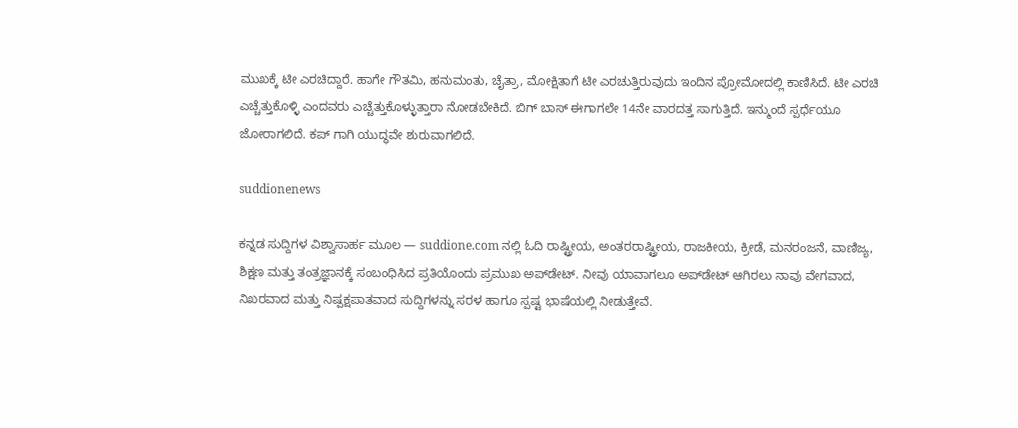ಮುಖಕ್ಕೆ ಟೀ ಎರಚಿದ್ದಾರೆ. ಹಾಗೇ ಗೌತಮಿ, ಹನುಮಂತು, ಚೈತ್ರಾ, ಮೋಕ್ಷಿತಾಗೆ ಟೀ ಎರಚುತ್ತಿರುವುದು ಇಂದಿನ ಪ್ರೋಮೋದಲ್ಲಿ ಕಾಣಿಸಿದೆ. ಟೀ ಎರಚಿ ಎಚ್ಚೆತ್ತುಕೊಳ್ಳಿ ಎಂದವರು ಎಚ್ಚೆತ್ತುಕೊಳ್ಳುತ್ತಾರಾ ನೋಡಬೇಕಿದೆ. ಬಿಗ್ ಬಾಸ್ ಈಗಾಗಲೇ 14ನೇ ವಾರದತ್ತ ಸಾಗುತ್ತಿದೆ. ಇನ್ಮುಂದೆ ಸ್ಪರ್ಧೆಯೂ ಜೋರಾಗಲಿದೆ. ಕಪ್ ಗಾಗಿ ಯುದ್ಧವೇ ಶುರುವಾಗಲಿದೆ.

suddionenews

ಕನ್ನಡ ಸುದ್ದಿಗಳ ವಿಶ್ವಾಸಾರ್ಹ ಮೂಲ — suddione.com ನಲ್ಲಿ ಓದಿ ರಾಷ್ಟ್ರೀಯ, ಅಂತರರಾಷ್ಟ್ರೀಯ, ರಾಜಕೀಯ, ಕ್ರೀಡೆ, ಮನರಂಜನೆ, ವಾಣಿಜ್ಯ, ಶಿಕ್ಷಣ ಮತ್ತು ತಂತ್ರಜ್ಞಾನಕ್ಕೆ ಸಂಬಂಧಿಸಿದ ಪ್ರತಿಯೊಂದು ಪ್ರಮುಖ ಅಪ್‌ಡೇಟ್. ನೀವು ಯಾವಾಗಲೂ ಅಪ್‌ಡೇಟ್ ಆಗಿರಲು ನಾವು ವೇಗವಾದ, ನಿಖರವಾದ ಮತ್ತು ನಿಷ್ಪಕ್ಷಪಾತವಾದ ಸುದ್ದಿಗಳನ್ನು ಸರಳ ಹಾಗೂ ಸ್ಪಷ್ಟ ಭಾಷೆಯಲ್ಲಿ ನೀಡುತ್ತೇವೆ.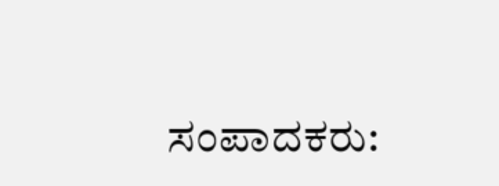ಸಂಪಾದಕರು: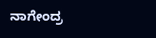ನಾಗೇಂದ್ರ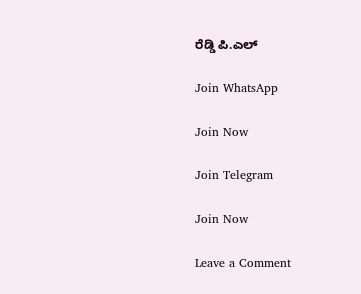ರೆಡ್ಡಿ ಪಿ.ಎಲ್

Join WhatsApp

Join Now

Join Telegram

Join Now

Leave a Comment